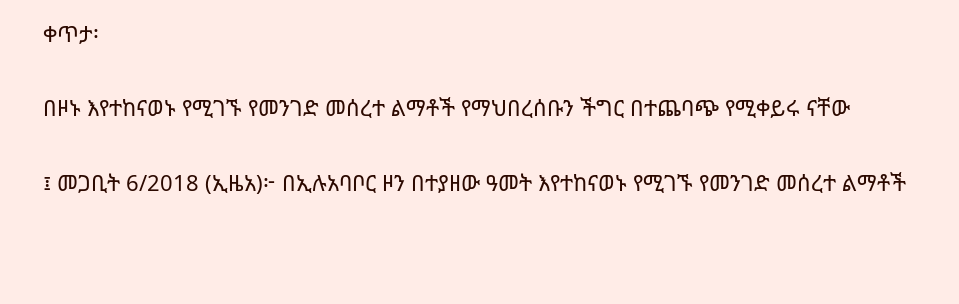ቀጥታ፡

በዞኑ እየተከናወኑ የሚገኙ የመንገድ መሰረተ ልማቶች የማህበረሰቡን ችግር በተጨባጭ የሚቀይሩ ናቸው

፤ መጋቢት 6/2018 (ኢዜአ)፦ በኢሉአባቦር ዞን በተያዘው ዓመት እየተከናወኑ የሚገኙ የመንገድ መሰረተ ልማቶች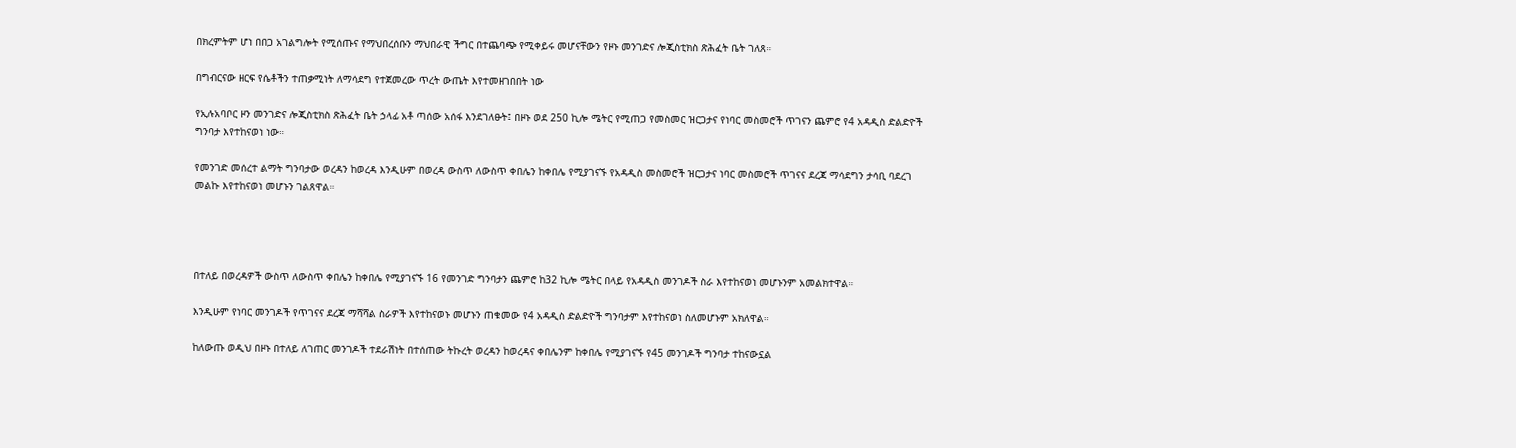በክረምትም ሆነ በበጋ አገልግሎት የሚሰጡና የማህበረሰቡን ማህበራዊ ችግር በተጨባጭ የሚቀይሩ መሆናቸውን የዞኑ መንገድና ሎጂስቲክስ ጽሕፈት ቤት ገለጸ።

በግብርናው ዘርፍ የሴቶችን ተጠቃሚነት ለማሳደግ የተጀመረው ጥረት ውጤት እየተመዘገበበት ነው

የኢሉአባቦር ዞን መንገድና ሎጂስቲክስ ጽሕፈት ቤት ኃላፊ አቶ ጣሰው አሰፋ እንደገለፁት፤ በዞኑ ወደ 250 ኪሎ ሜትር የሚጠጋ የመስመር ዝርጋታና የነባር መስመሮች ጥገናን ጨምሮ የ4 አዳዲስ ድልድዮች ግንባታ እየተከናወነ ነው።

የመንገድ መሰረተ ልማት ግንባታው ወረዳን ከወረዳ እንዲሁም በወረዳ ውስጥ ለውስጥ ቀበሌን ከቀበሌ የሚያገናኙ የአዳዲስ መስመሮች ዝርጋታና ነባር መስመሮች ጥገናና ደረጃ ማሳደግን ታሳቢ ባደረገ መልኩ እየተከናወነ መሆኑን ገልጸዋል።




በተለይ በወረዳዎች ውስጥ ለውስጥ ቀበሌን ከቀበሌ የሚያገናኙ 16 የመንገድ ግንባታን ጨምሮ ከ32 ኪሎ ሜትር በላይ የአዳዲስ መንገዶች ስራ እየተከናወነ መሆኑንም አመልክተዋል።

እንዲሁም የነባር መንገዶች የጥገናና ደረጃ ማሻሻል ስራዎች እየተከናወኑ መሆኑን ጠቁመው የ4 አዳዲስ ድልድዮች ግንባታም እየተከናወነ ስለመሆኑም አክለዋል።

ከለውጡ ወዲህ በዞኑ በተለይ ለገጠር መንገዶች ተደራሽነት በተሰጠው ትኩረት ወረዳን ከወረዳና ቀበሌንም ከቀበሌ የሚያገናኙ የ45 መንገዶች ግንባታ ተከናውኗል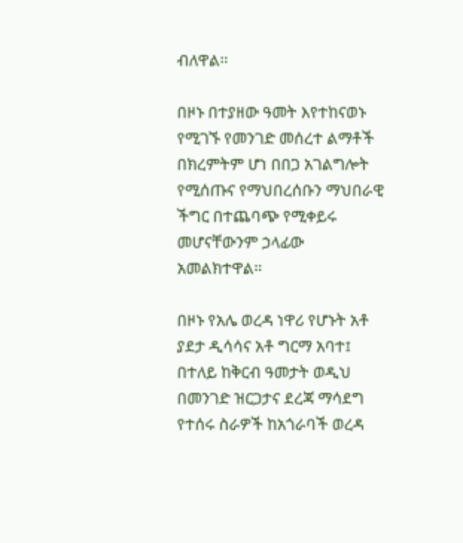ብለዋል።

በዞኑ በተያዘው ዓመት እየተከናወኑ የሚገኙ የመንገድ መሰረተ ልማቶች በክረምትም ሆነ በበጋ አገልግሎት የሚሰጡና የማህበረሰቡን ማህበራዊ ችግር በተጨባጭ የሚቀይሩ መሆናቸውንም ኃላፊው አመልክተዋል።

በዞኑ የአሌ ወረዳ ነዋሪ የሆኑት አቶ ያደታ ዲሳሳና አቶ ግርማ አባተ፤ በተለይ ከቅርብ ዓመታት ወዲህ በመንገድ ዝርጋታና ደረጃ ማሳደግ የተሰሩ ስራዎች ከአጎራባች ወረዳ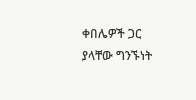ቀበሌዎች ጋር ያላቸው ግንኙነት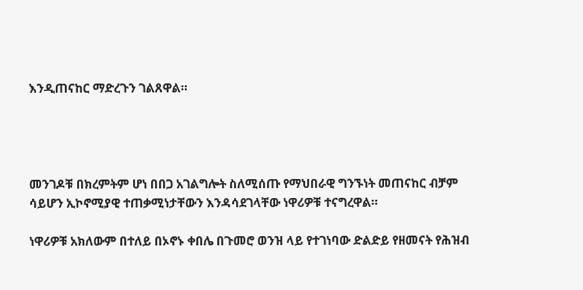እንዲጠናከር ማድረጉን ገልጸዋል።




መንገዶቹ በክረምትም ሆነ በበጋ አገልግሎት ስለሚሰጡ የማህበራዊ ግንኙነት መጠናከር ብቻም ሳይሆን ኢኮኖሚያዊ ተጠቃሚነታቸውን እንዳሳደገላቸው ነዋሪዎቹ ተናግረዋል።

ነዋሪዎቹ አክለውም በተለይ በኦኖኑ ቀበሌ በጉመሮ ወንዝ ላይ የተገነባው ድልድይ የዘመናት የሕዝብ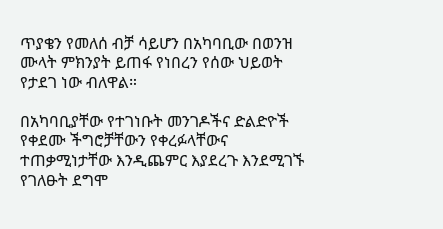ጥያቄን የመለሰ ብቻ ሳይሆን በአካባቢው በወንዝ ሙላት ምክንያት ይጠፋ የነበረን የሰው ህይወት የታደገ ነው ብለዋል።

በአካባቢያቸው የተገነቡት መንገዶችና ድልድዮች የቀደሙ ችግሮቻቸውን የቀረፉላቸውና ተጠቃሚነታቸው እንዲጨምር እያደረጉ እንደሚገኙ የገለፁት ደግሞ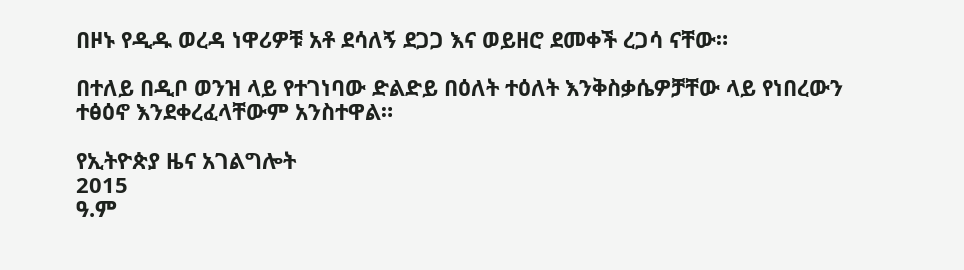በዞኑ የዲዱ ወረዳ ነዋሪዎቹ አቶ ደሳለኝ ደጋጋ እና ወይዘሮ ደመቀች ረጋሳ ናቸው።

በተለይ በዲቦ ወንዝ ላይ የተገነባው ድልድይ በዕለት ተዕለት እንቅስቃሴዎቻቸው ላይ የነበረውን ተፅዕኖ እንደቀረፈላቸውም አንስተዋል።

የኢትዮጵያ ዜና አገልግሎት
2015
ዓ.ም